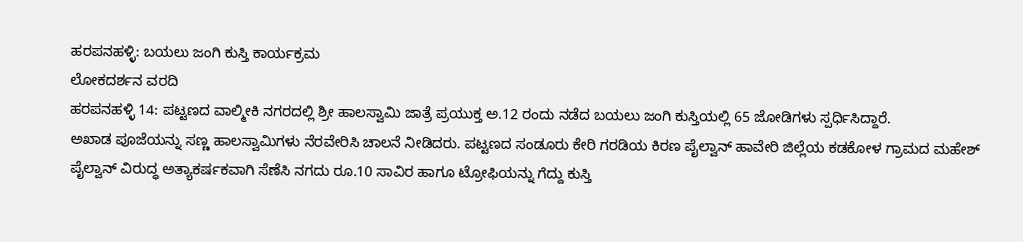ಹರಪನಹಳ್ಳಿ: ಬಯಲು ಜಂಗಿ ಕುಸ್ತಿ ಕಾರ್ಯಕ್ರಮ
ಲೋಕದರ್ಶನ ವರದಿ
ಹರಪನಹಳ್ಳಿ 14: ಪಟ್ಟಣದ ವಾಲ್ಮೀಕಿ ನಗರದಲ್ಲಿ ಶ್ರೀ ಹಾಲಸ್ವಾಮಿ ಜಾತ್ರೆ ಪ್ರಯುಕ್ತ ಅ.12 ರಂದು ನಡೆದ ಬಯಲು ಜಂಗಿ ಕುಸ್ತಿಯಲ್ಲಿ 65 ಜೋಡಿಗಳು ಸ್ಪರ್ಧಿಸಿದ್ದಾರೆ.
ಅಖಾಡ ಪೂಜೆಯನ್ನು ಸಣ್ಣ ಹಾಲಸ್ವಾಮಿಗಳು ನೆರವೇರಿಸಿ ಚಾಲನೆ ನೀಡಿದರು. ಪಟ್ಟಣದ ಸಂಡೂರು ಕೇರಿ ಗರಡಿಯ ಕಿರಣ ಪೈಲ್ವಾನ್ ಹಾವೇರಿ ಜಿಲ್ಲೆಯ ಕಡಕೋಳ ಗ್ರಾಮದ ಮಹೇಶ್ ಪೈಲ್ವಾನ್ ವಿರುದ್ಧ ಅತ್ಯಾಕರ್ಷಕವಾಗಿ ಸೆಣೆಸಿ ನಗದು ರೂ.10 ಸಾವಿರ ಹಾಗೂ ಟ್ರೋಫಿಯನ್ನು ಗೆದ್ದು ಕುಸ್ತಿ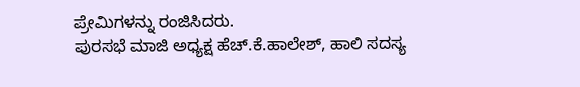ಪ್ರೇಮಿಗಳನ್ನು ರಂಜಿಸಿದರು.
ಪುರಸಭೆ ಮಾಜಿ ಅಧ್ಯಕ್ಷ ಹೆಚ್.ಕೆ.ಹಾಲೇಶ್, ಹಾಲಿ ಸದಸ್ಯ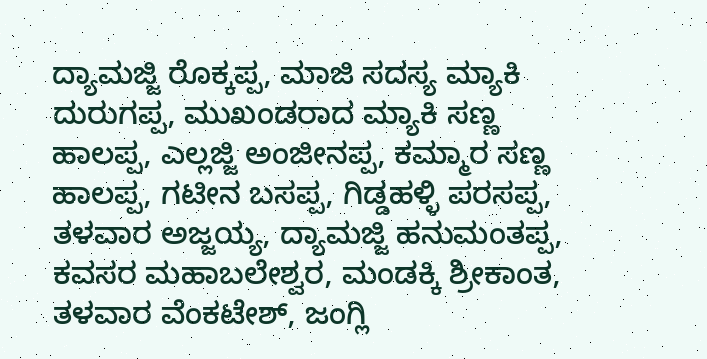ದ್ಯಾಮಜ್ಜಿ ರೊಕ್ಕಪ್ಪ, ಮಾಜಿ ಸದಸ್ಯ ಮ್ಯಾಕಿ ದುರುಗಪ್ಪ, ಮುಖಂಡರಾದ ಮ್ಯಾಕಿ ಸಣ್ಣ ಹಾಲಪ್ಪ, ಎಲ್ಲಜ್ಜಿ ಅಂಜೀನಪ್ಪ, ಕಮ್ಮಾರ ಸಣ್ಣ ಹಾಲಪ್ಪ, ಗಟೀನ ಬಸಪ್ಪ, ಗಿಡ್ಡಹಳ್ಳಿ ಪರಸಪ್ಪ, ತಳವಾರ ಅಜ್ಜಯ್ಯ, ದ್ಯಾಮಜ್ಜಿ ಹನುಮಂತಪ್ಪ, ಕವಸರ ಮಹಾಬಲೇಶ್ವರ, ಮಂಡಕ್ಕಿ ಶ್ರೀಕಾಂತ, ತಳವಾರ ವೆಂಕಟೇಶ್, ಜಂಗ್ಲಿ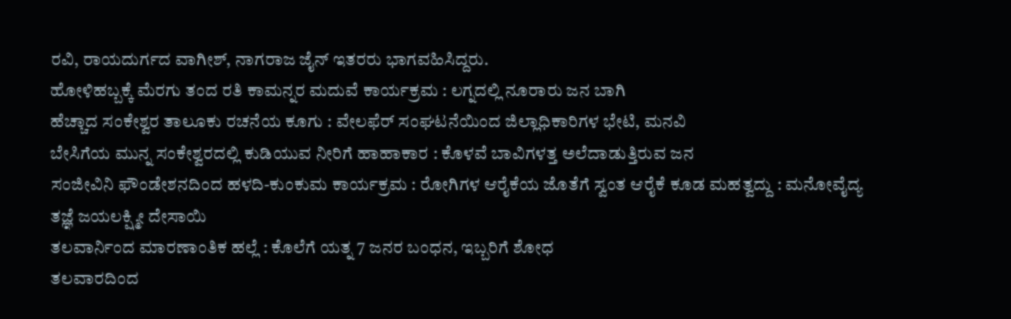ರವಿ, ರಾಯದುರ್ಗದ ವಾಗೀಶ್, ನಾಗರಾಜ ಜೈನ್ ಇತರರು ಭಾಗವಹಿಸಿದ್ದರು.
ಹೋಳಿಹಬ್ಬಕ್ಕೆ ಮೆರಗು ತಂದ ರತಿ ಕಾಮನ್ನರ ಮದುವೆ ಕಾರ್ಯಕ್ರಮ : ಲಗ್ನದಲ್ಲಿ ನೂರಾರು ಜನ ಬಾಗಿ
ಹೆಚ್ಚಾದ ಸಂಕೇಶ್ವರ ತಾಲೂಕು ರಚನೆಯ ಕೂಗು : ವೇಲಫೆರ್ ಸಂಘಟನೆಯಿಂದ ಜಿಲ್ಲಾಧಿಕಾರಿಗಳ ಭೇಟಿ, ಮನವಿ
ಬೇಸಿಗೆಯ ಮುನ್ನ ಸಂಕೇಶ್ವರದಲ್ಲಿ ಕುಡಿಯುವ ನೀರಿಗೆ ಹಾಹಾಕಾರ : ಕೊಳವೆ ಬಾವಿಗಳತ್ತ ಅಲೆದಾಡುತ್ತಿರುವ ಜನ
ಸಂಜೀವಿನಿ ಫೌಂಡೇಶನದಿಂದ ಹಳದಿ-ಕುಂಕುಮ ಕಾರ್ಯಕ್ರಮ : ರೋಗಿಗಳ ಆರೈಕೆಯ ಜೊತೆಗೆ ಸ್ವಂತ ಆರೈಕೆ ಕೂಡ ಮಹತ್ವದ್ದು : ಮನೋವೈದ್ಯ ತಜ್ಞೆ ಜಯಲಕ್ಷ್ಮೀ ದೇಸಾಯಿ
ತಲವಾರ್ನಿಂದ ಮಾರಣಾಂತಿಕ ಹಲ್ಲೆ : ಕೊಲೆಗೆ ಯತ್ನ 7 ಜನರ ಬಂಧನ, ಇಬ್ಬರಿಗೆ ಶೋಧ
ತಲವಾರದಿಂದ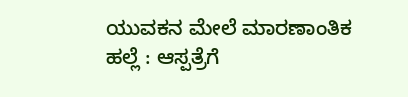ಯುವಕನ ಮೇಲೆ ಮಾರಣಾಂತಿಕ ಹಲ್ಲೆ : ಆಸ್ಪತ್ರೆಗೆ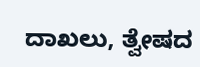ದಾಖಲು, ತ್ವೇಷದ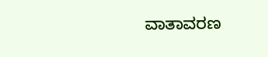ವಾತಾವರಣ